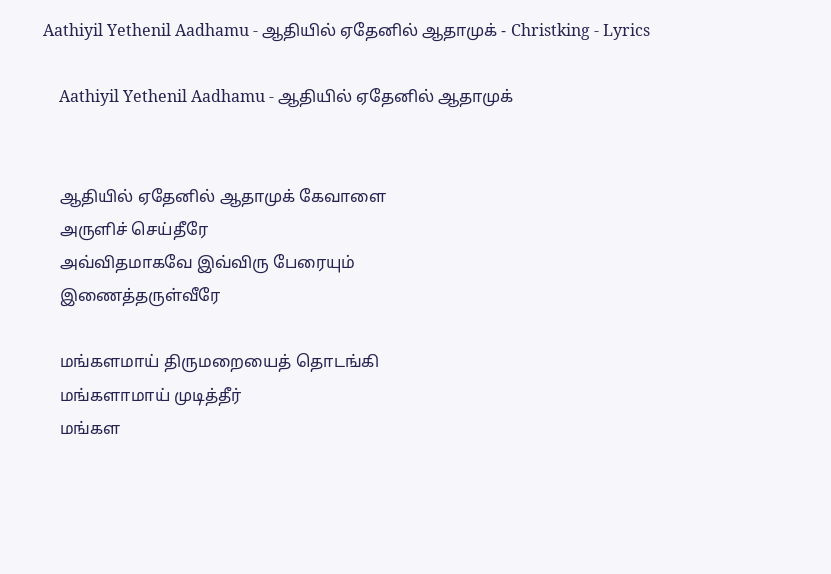Aathiyil Yethenil Aadhamu - ஆதியில் ஏதேனில் ஆதாமுக் - Christking - Lyrics

    Aathiyil Yethenil Aadhamu - ஆதியில் ஏதேனில் ஆதாமுக்


    ஆதியில் ஏதேனில் ஆதாமுக் கேவாளை
    அருளிச் செய்தீரே
    அவ்விதமாகவே இவ்விரு பேரையும்
    இணைத்தருள்வீரே

    மங்களமாய் திருமறையைத் தொடங்கி
    மங்களாமாய் முடித்தீர்
    மங்கள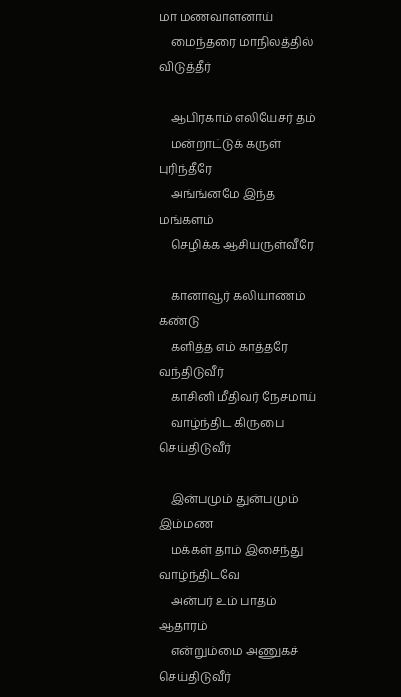மா மணவாளனாய்
    மைந்தரை மாநிலத்தில் விடுத்தீர்

    ஆபிரகாம் எலியேசர் தம்
    மன்றாட்டுக் கருள் புரிந்தீரே
    அங்ங்னமே இந்த மங்களம்
    செழிக்க ஆசியருள்வீரே

    கானாவூர் கலியாணம் கண்டு
    களித்த எம் காத்தரே வந்திடுவீர்
    காசினி மீதிவர் நேசமாய்
    வாழ்ந்திட கிருபை செய்திடுவீர்

    இன்பமும் துன்பமும் இம்மண
    மக்கள் தாம் இசைந்து வாழ்ந்திடவே
    அன்பர் உம் பாதம் ஆதாரம்
    என்றும்மை அணுகச் செய்திடுவீர்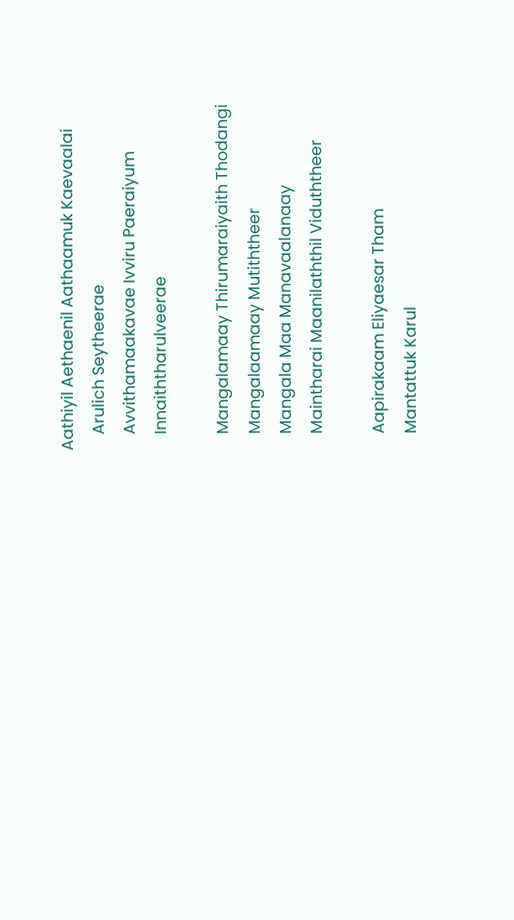Aathiyil Aethaenil Aathaamuk Kaevaalai
    Arulich Seytheerae
    Avvithamaakavae Ivviru Paeraiyum
    Innaiththarulveerae

    Mangalamaay Thirumaraiyaith Thodangi
    Mangalaamaay Mutiththeer
    Mangala Maa Manavaalanaay
    Maintharai Maanilaththil Viduththeer

    Aapirakaam Eliyaesar Tham
    Mantattuk Karul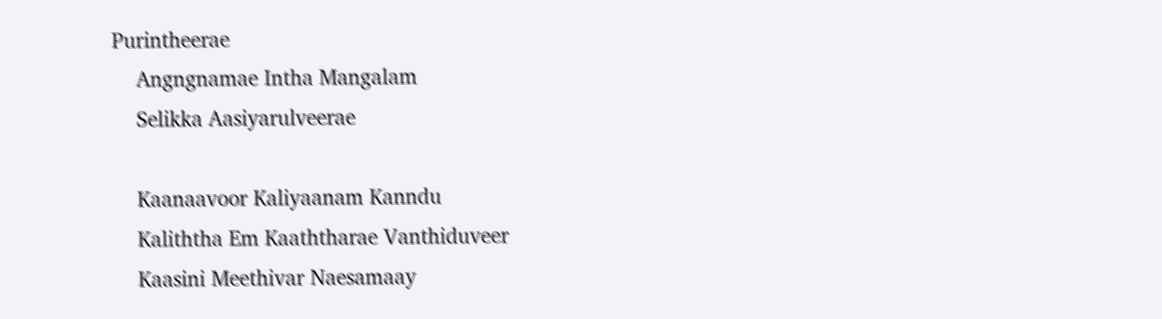Purintheerae
    Angngnamae Intha Mangalam
    Selikka Aasiyarulveerae

    Kaanaavoor Kaliyaanam Kanndu
    Kaliththa Em Kaaththarae Vanthiduveer
    Kaasini Meethivar Naesamaay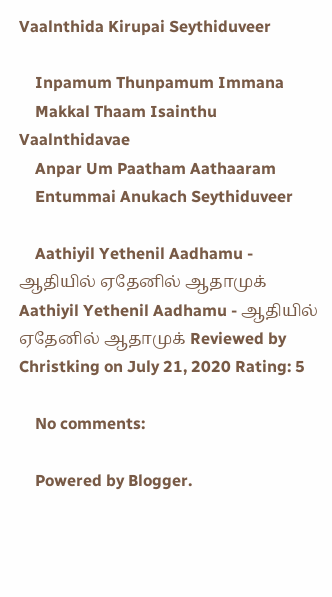Vaalnthida Kirupai Seythiduveer

    Inpamum Thunpamum Immana
    Makkal Thaam Isainthu Vaalnthidavae
    Anpar Um Paatham Aathaaram
    Entummai Anukach Seythiduveer

    Aathiyil Yethenil Aadhamu - ஆதியில் ஏதேனில் ஆதாமுக் Aathiyil Yethenil Aadhamu - ஆதியில் ஏதேனில் ஆதாமுக் Reviewed by Christking on July 21, 2020 Rating: 5

    No comments:

    Powered by Blogger.